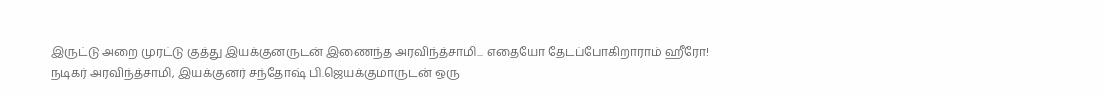இருட்டு அறை முரட்டு குத்து இயக்குனருடன் இணைந்த அரவிந்த்சாமி... எதையோ தேடப்போகிறாராம் ஹீரோ!
நடிகர் அரவிந்த்சாமி, இயக்குனர் சந்தோஷ் பி.ஜெயக்குமாருடன் ஒரு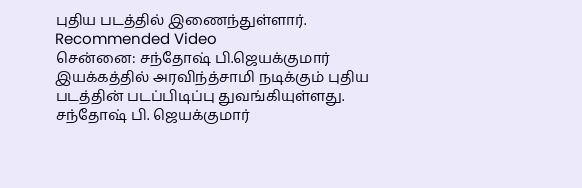புதிய படத்தில் இணைந்துள்ளார்.
Recommended Video
சென்னை: சந்தோஷ் பி.ஜெயக்குமார் இயக்கத்தில் அரவிந்த்சாமி நடிக்கும் புதிய படத்தின் படப்பிடிப்பு துவங்கியுள்ளது.
சந்தோஷ் பி. ஜெயக்குமார்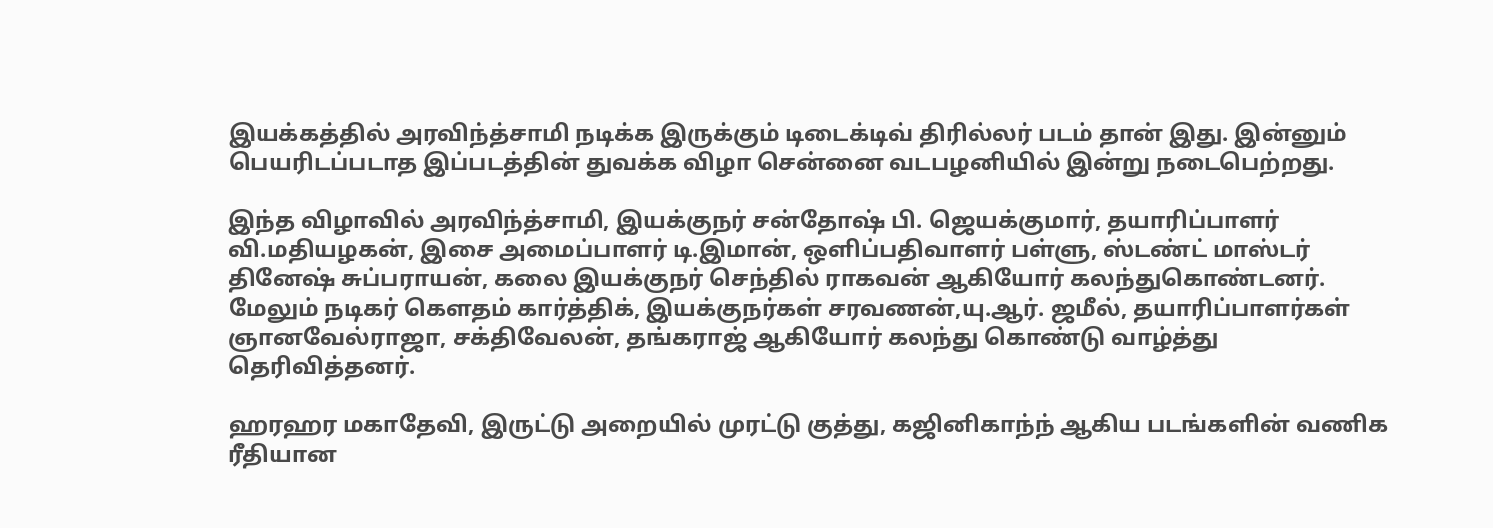இயக்கத்தில் அரவிந்த்சாமி நடிக்க இருக்கும் டிடைக்டிவ் திரில்லர் படம் தான் இது. இன்னும் பெயரிடப்படாத இப்படத்தின் துவக்க விழா சென்னை வடபழனியில் இன்று நடைபெற்றது.

இந்த விழாவில் அரவிந்த்சாமி, இயக்குநர் சன்தோஷ் பி. ஜெயக்குமார், தயாரிப்பாளர் வி.மதியழகன், இசை அமைப்பாளர் டி.இமான், ஒளிப்பதிவாளர் பள்ளு, ஸ்டண்ட் மாஸ்டர் தினேஷ் சுப்பராயன், கலை இயக்குநர் செந்தில் ராகவன் ஆகியோர் கலந்துகொண்டனர். மேலும் நடிகர் கெளதம் கார்த்திக், இயக்குநர்கள் சரவணன்,யு.ஆர். ஜமீல், தயாரிப்பாளர்கள் ஞானவேல்ராஜா, சக்திவேலன், தங்கராஜ் ஆகியோர் கலந்து கொண்டு வாழ்த்து தெரிவித்தனர்.

ஹரஹர மகாதேவி, இருட்டு அறையில் முரட்டு குத்து, கஜினிகாந்ந் ஆகிய படங்களின் வணிக ரீதியான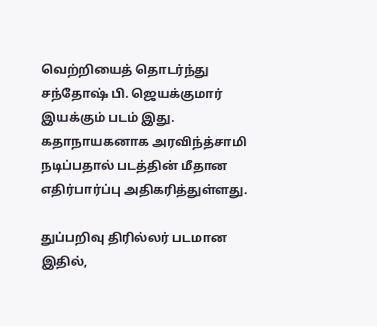வெற்றியைத் தொடர்ந்து சந்தோஷ் பி. ஜெயக்குமார் இயக்கும் படம் இது. கதாநாயகனாக அரவிந்த்சாமி நடிப்பதால் படத்தின் மீதான எதிர்பார்ப்பு அதிகரித்துள்ளது.

துப்பறிவு திரில்லர் படமான இதில்,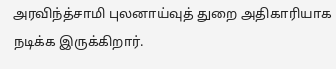அரவிந்த்சாமி புலனாய்வுத் துறை அதிகாரியாக நடிக்க இருக்கிறார்.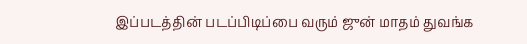இப்படத்தின் படப்பிடிப்பை வரும் ஜுன் மாதம் துவங்க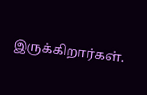இருக்கிறார்கள்.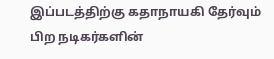இப்படத்திற்கு கதாநாயகி தேர்வும் பிற நடிகர்களின்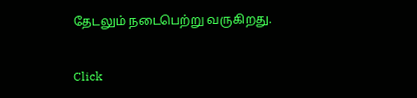தேடலும் நடைபெற்று வருகிறது.


Click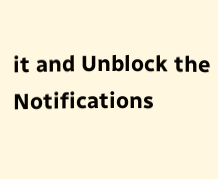it and Unblock the Notifications